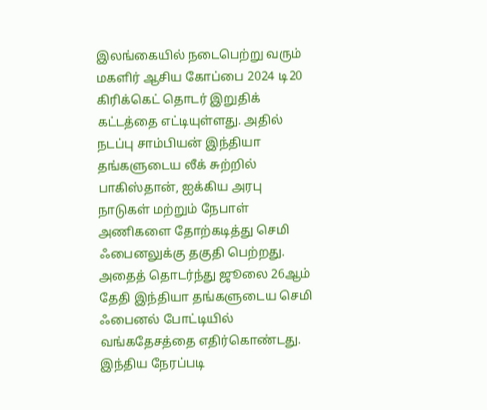இலங்கையில் நடைபெற்று வரும் மகளிர் ஆசிய கோப்பை 2024 டி20 கிரிக்கெட் தொடர் இறுதிக் கட்டத்தை எட்டியுள்ளது. அதில் நடப்பு சாம்பியன் இந்தியா தங்களுடைய லீக் சுற்றில் பாகிஸ்தான், ஐக்கிய அரபு நாடுகள் மற்றும் நேபாள் அணிகளை தோற்கடித்து செமி ஃபைனலுக்கு தகுதி பெற்றது. அதைத் தொடர்ந்து ஜூலை 26ஆம் தேதி இந்தியா தங்களுடைய செமி ஃபைனல் போட்டியில் வங்கதேசத்தை எதிர்கொண்டது.
இந்திய நேரப்படி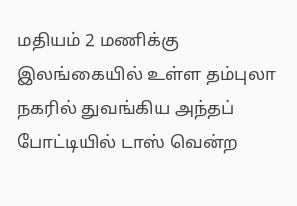மதியம் 2 மணிக்கு இலங்கையில் உள்ள தம்புலா நகரில் துவங்கிய அந்தப் போட்டியில் டாஸ் வென்ற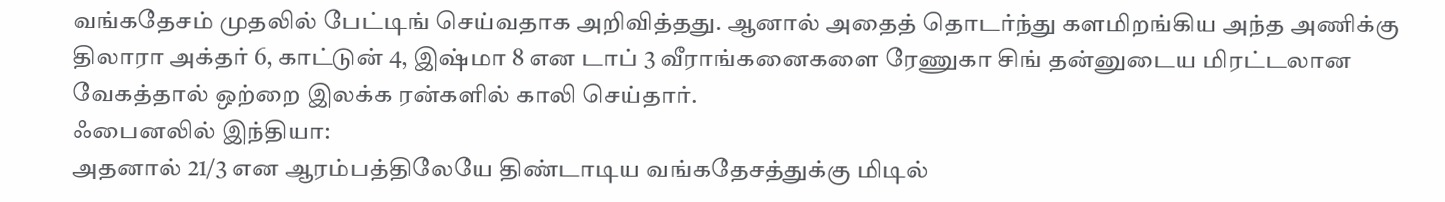வங்கதேசம் முதலில் பேட்டிங் செய்வதாக அறிவித்தது. ஆனால் அதைத் தொடர்ந்து களமிறங்கிய அந்த அணிக்கு திலாரா அக்தர் 6, காட்டுன் 4, இஷ்மா 8 என டாப் 3 வீராங்கனைகளை ரேணுகா சிங் தன்னுடைய மிரட்டலான வேகத்தால் ஒற்றை இலக்க ரன்களில் காலி செய்தார்.
ஃபைனலில் இந்தியா:
அதனால் 21/3 என ஆரம்பத்திலேயே திண்டாடிய வங்கதேசத்துக்கு மிடில்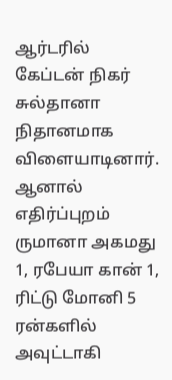ஆர்டரில் கேப்டன் நிகர் சுல்தானா நிதானமாக விளையாடினார். ஆனால் எதிர்ப்புறம் ருமானா அகமது 1, ரபேயா கான் 1, ரிட்டு மோனி 5 ரன்களில் அவுட்டாகி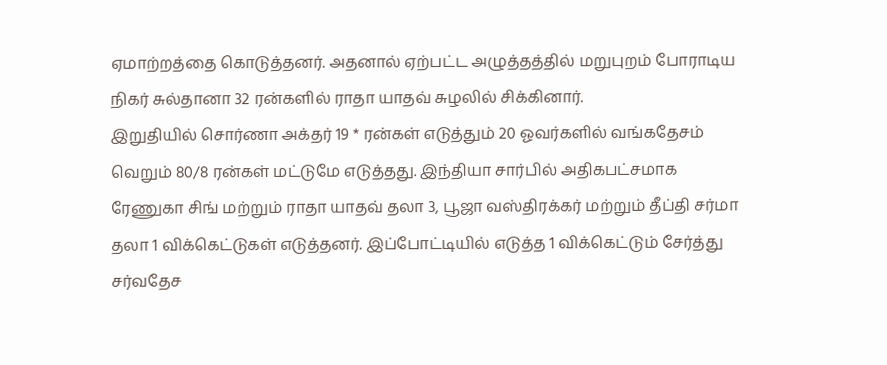ஏமாற்றத்தை கொடுத்தனர். அதனால் ஏற்பட்ட அழுத்தத்தில் மறுபுறம் போராடிய நிகர் சுல்தானா 32 ரன்களில் ராதா யாதவ் சுழலில் சிக்கினார்.
இறுதியில் சொர்ணா அக்தர் 19 * ரன்கள் எடுத்தும் 20 ஓவர்களில் வங்கதேசம் வெறும் 80/8 ரன்கள் மட்டுமே எடுத்தது. இந்தியா சார்பில் அதிகபட்சமாக ரேணுகா சிங் மற்றும் ராதா யாதவ் தலா 3, பூஜா வஸ்திரக்கர் மற்றும் தீப்தி சர்மா தலா 1 விக்கெட்டுகள் எடுத்தனர். இப்போட்டியில் எடுத்த 1 விக்கெட்டும் சேர்த்து சர்வதேச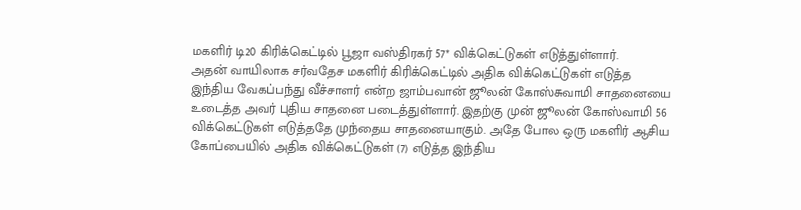மகளிர் டி20 கிரிக்கெட்டில் பூஜா வஸ்திரகர் 57* விக்கெட்டுகள் எடுத்துள்ளார்.
அதன் வாயிலாக சர்வதேச மகளிர் கிரிக்கெட்டில் அதிக விக்கெட்டுகள் எடுத்த இந்திய வேகப்பந்து வீச்சாளர் என்ற ஜாம்பவான் ஜூலன் கோஸ்சுவாமி சாதனையை உடைத்த அவர் புதிய சாதனை படைத்துள்ளார். இதற்கு முன் ஜூலன் கோஸ்வாமி 56 விக்கெட்டுகள் எடுத்ததே முந்தைய சாதனையாகும். அதே போல ஒரு மகளிர் ஆசிய கோப்பையில் அதிக விக்கெட்டுகள் (7) எடுத்த இந்திய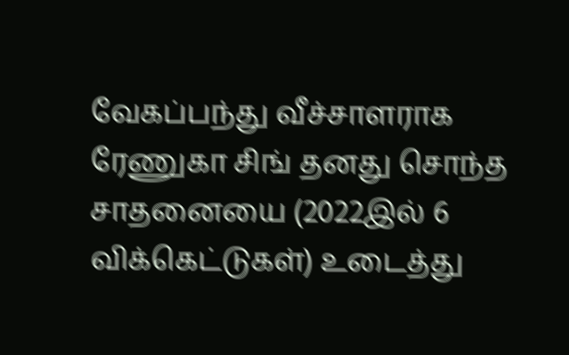வேகப்பந்து வீச்சாளராக ரேணுகா சிங் தனது சொந்த சாதனையை (2022இல் 6 விக்கெட்டுகள்) உடைத்து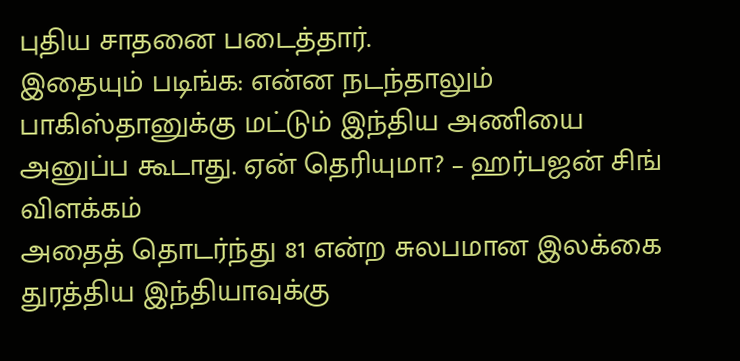புதிய சாதனை படைத்தார்.
இதையும் படிங்க: என்ன நடந்தாலும் பாகிஸ்தானுக்கு மட்டும் இந்திய அணியை அனுப்ப கூடாது. ஏன் தெரியுமா? – ஹர்பஜன் சிங் விளக்கம்
அதைத் தொடர்ந்து 81 என்ற சுலபமான இலக்கை துரத்திய இந்தியாவுக்கு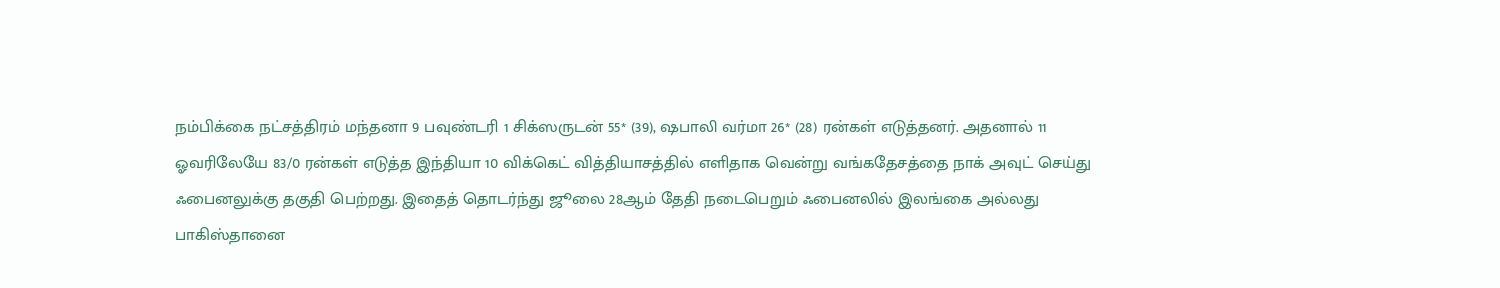நம்பிக்கை நட்சத்திரம் மந்தனா 9 பவுண்டரி 1 சிக்ஸருடன் 55* (39), ஷபாலி வர்மா 26* (28) ரன்கள் எடுத்தனர். அதனால் 11 ஓவரிலேயே 83/0 ரன்கள் எடுத்த இந்தியா 10 விக்கெட் வித்தியாசத்தில் எளிதாக வென்று வங்கதேசத்தை நாக் அவுட் செய்து ஃபைனலுக்கு தகுதி பெற்றது. இதைத் தொடர்ந்து ஜூலை 28ஆம் தேதி நடைபெறும் ஃபைனலில் இலங்கை அல்லது பாகிஸ்தானை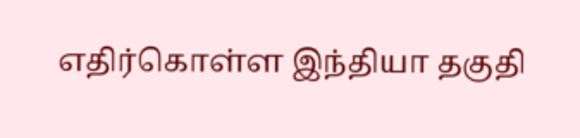எதிர்கொள்ள இந்தியா தகுதி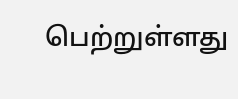பெற்றுள்ளது